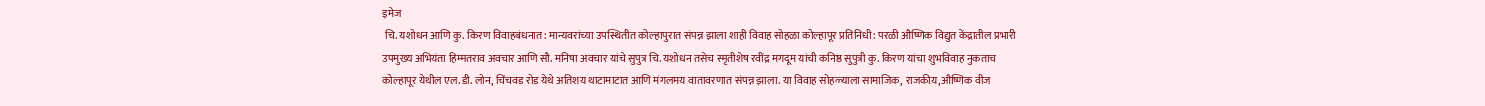इमेज
 चि. यशोधन आणि कु. किरण विवाहबंधनात: मान्यवरांच्या उपस्थितीत कोल्हापुरात संपन्न झाला शाही विवाह सोहळा कोल्हापूर प्रतिनिधी: परळी औष्णिक विद्युत केंद्रातील प्रभारी उपमुख्य अभियंता हिम्मतराव अवचार आणि सौ. मनिषा अवचार यांचे सुपुत्र चि. यशोधन तसेच स्मृतीशेष रवींद्र मगदूम यांची कनिष्ठ सुपुत्री कु. किरण यांचा शुभविवाह नुकताच कोल्हापूर येथील एल. डी. लोन, चिंचवड रोड येथे अतिशय थाटामाटात आणि मंगलमय वातावरणात संपन्न झाला. या विवाह सोहळ्याला सामाजिक, राजकीय,औष्णिक वीज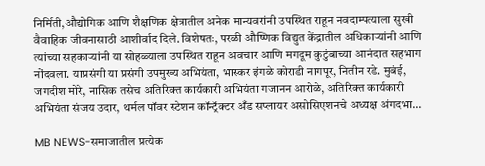निर्मिती,औद्योगिक आणि शैक्षणिक क्षेत्रातील अनेक मान्यवरांनी उपस्थित राहून नवदाम्पत्याला सुखी वैवाहिक जीवनासाठी आशीर्वाद दिले. विशेषतः, परळी औष्णिक विद्युत केंद्रातील अधिकाऱ्यांनी आणि त्यांच्या सहकाऱ्यांनी या सोहळ्याला उपस्थित राहून अवचार आणि मगदूम कुटुंबाच्या आनंदात सहभाग नोंदवला. याप्रसंगी या प्रसंगी उपमुख्य अभियंता, भास्कर इंगळे कोराडी नागपूर, नितीन रडे. मुबंई, जगदीश मोरे, नासिक तसेच अतिरिक्त कार्यकारी अभियंता गजानन आरोळे, अतिरिक्त कार्यकारी अभियंता संजय उदार, थर्मल पॉवर स्टेशन कॉन्ट्रॅक्टर अँड सप्लायर असोसिएशनचे अध्यक्ष अंगदभा...

MB NEWS-समाजातील प्रत्येक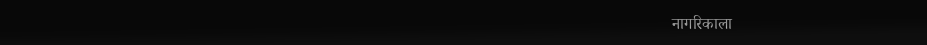नागरिकाला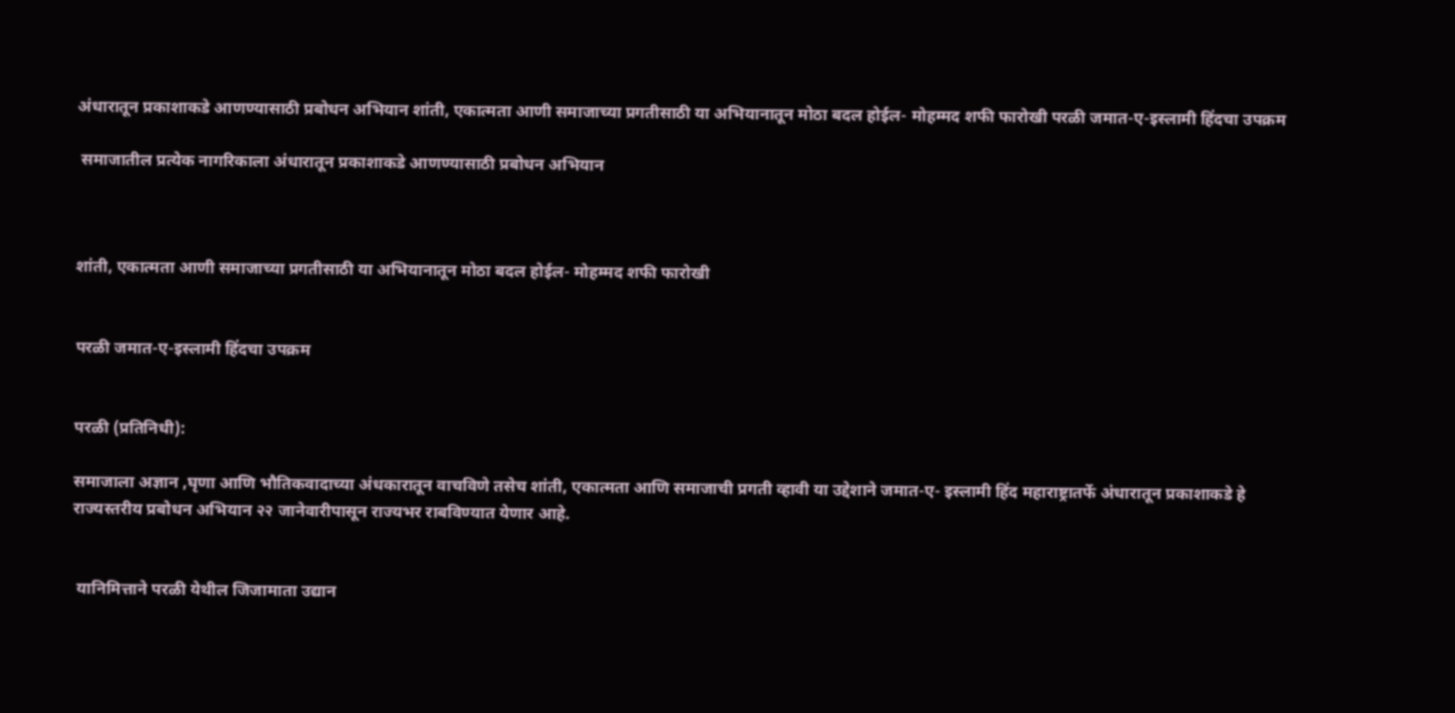अंधारातून प्रकाशाकडे आणण्यासाठी प्रबोधन अभियान शांती, एकात्मता आणी समाजाच्या प्रगतीसाठी या अभियानातून मोठा बदल होईल- मोहम्मद शफी फारोखी परळी जमात-ए-इस्लामी हिंदचा उपक्रम

 समाजातील प्रत्येक नागरिकाला अंधारातून प्रकाशाकडे आणण्यासाठी प्रबोधन अभियान



शांती, एकात्मता आणी समाजाच्या प्रगतीसाठी या अभियानातून मोठा बदल होईल- मोहम्मद शफी फारोखी


परळी जमात-ए-इस्लामी हिंदचा उपक्रम


परळी (प्रतिनिधी):

समाजाला अज्ञान ,घृणा आणि भौतिकवादाच्या अंधकारातून वाचविणे तसेच शांती, एकात्मता आणि समाजाची प्रगती व्हावी या उद्देशाने जमात-ए- इस्लामी हिंद महाराष्ट्रातर्फे अंधारातून प्रकाशाकडे हे राज्यस्तरीय प्रबोधन अभियान २२ जानेवारीपासून राज्यभर राबविण्यात येणार आहे.


 यानिमित्ताने परळी येथील जिजामाता उद्यान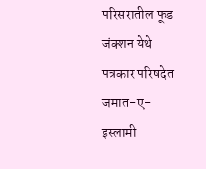परिसरातील फूड जंक्शन येथे पत्रकार परिषदेत जमात-ए-इस्लामी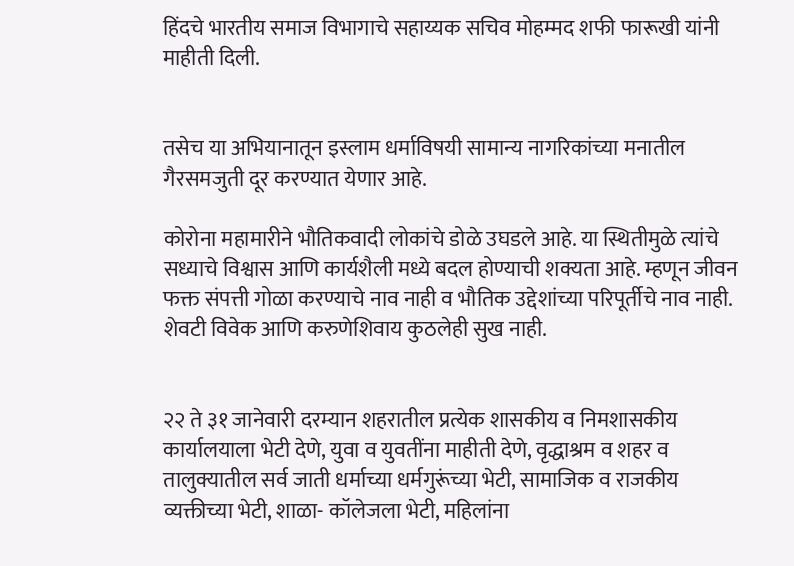हिंदचे भारतीय समाज विभागाचे सहाय्यक सचिव मोहम्मद शफी फारूखी यांनी माहीती दिली.


तसेच या अभियानातून इस्लाम धर्माविषयी सामान्य नागरिकांच्या मनातील गैरसमजुती दूर करण्यात येणार आहे.

कोरोना महामारीने भौतिकवादी लोकांचे डोळे उघडले आहे. या स्थितीमुळे त्यांचे सध्याचे विश्वास आणि कार्यशैली मध्ये बदल होण्याची शक्यता आहे. म्हणून जीवन फक्त संपत्ती गोळा करण्याचे नाव नाही व भौतिक उद्देशांच्या परिपूर्तीचे नाव नाही. शेवटी विवेक आणि करुणेशिवाय कुठलेही सुख नाही.


२२ ते ३१ जानेवारी दरम्यान शहरातील प्रत्येक शासकीय व निमशासकीय कार्यालयाला भेटी देणे, युवा व युवतींना माहीती देणे, वृद्धाश्रम व शहर व तालुक्यातील सर्व जाती धर्माच्या धर्मगुरूंच्या भेटी, सामाजिक व राजकीय व्यक्तीच्या भेटी, शाळा- कॉलेजला भेटी, महिलांना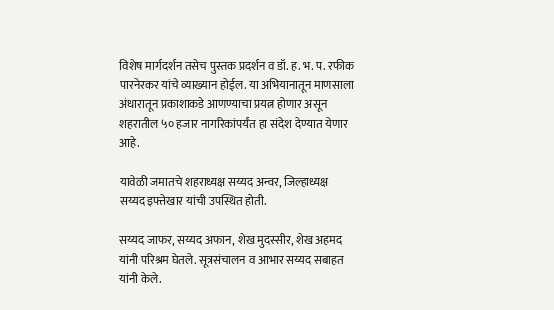विशेष मार्गदर्शन तसेच पुस्तक प्रदर्शन व डॉ. ह. भ. प. रफीक पारनेरकर यांचे व्याख्यान होईल. या अभियानातून माणसाला अंधारातून प्रकाशाकडे आणण्याचा प्रयत्न होणार असून शहरातील ५० हजार नागरिकांपर्यंत हा संदेश देण्यात येणार आहे.

यावेळी जमातचे शहराध्यक्ष सय्यद अन्वर, जिल्हाध्यक्ष सय्यद इफ्तेखार यांची उपस्थित होती.

सय्यद जाफर, सय्यद अफान, शेख मुदस्सीर, शेख अहमद यांनी परिश्रम घेतले. सूत्रसंचालन व आभार सय्यद सबाहत यांनी केले.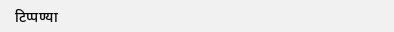टिप्पण्या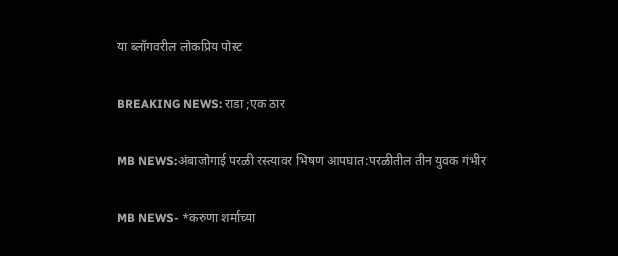या ब्लॉगवरील लोकप्रिय पोस्ट

BREAKING NEWS: राडा ;एक ठार

MB NEWS:अंबाजोगाई परळी रस्त्यावर भिषण आपघात:परळीतील तीन युवक गंभीर

MB NEWS- *करुणा शर्माच्या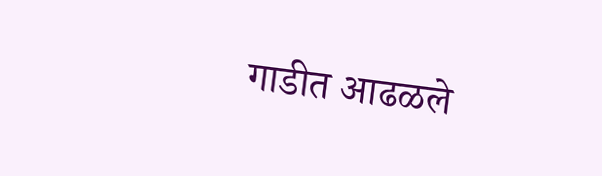गाडीत आढळले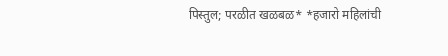पिस्तुल; परळीत खळबळ* *हजारो महिलांची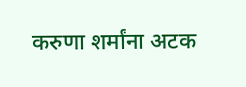करुणा शर्मांना अटक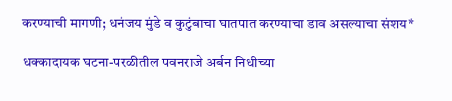करण्याची मागणी; धनंजय मुंडे व कुटुंबाचा घातपात करण्याचा डाव असल्याचा संशय*

धक्कादायक घटना-परळीतील पवनराजे अर्बन निधीच्या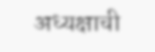अध्यक्षाची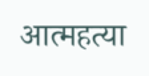आत्महत्या